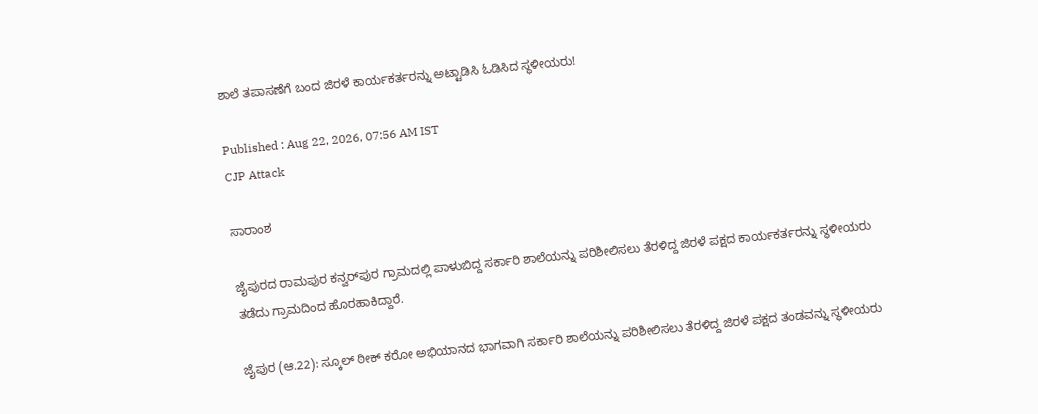ಶಾಲೆ ತಪಾಸಣೆಗೆ ಬಂದ ಜಿರಳೆ ಕಾರ್ಯಕರ್ತರನ್ನು ಅಟ್ಟಾಡಿಸಿ ಓಡಿಸಿದ ಸ್ಥಳೀಯರು!

Published : Aug 22, 2026, 07:56 AM IST
CJP Attack

ಸಾರಾಂಶ

ಜೈಪುರದ ರಾಮಪುರ ಕನ್ವರ್‌ಪುರ ಗ್ರಾಮದಲ್ಲಿ ಪಾಳುಬಿದ್ದ ಸರ್ಕಾರಿ ಶಾಲೆಯನ್ನು ಪರಿಶೀಲಿಸಲು ತೆರಳಿದ್ದ ಜಿರಳೆ ಪಕ್ಷದ ಕಾರ್ಯಕರ್ತರನ್ನು ಸ್ಥಳೀಯರು ತಡೆದು ಗ್ರಾಮದಿಂದ ಹೊರಹಾಕಿದ್ದಾರೆ.

ಜೈಪುರ (ಆ.22): ಸ್ಕೂಲ್ ಠೀಕ್ ಕರೋ ಅಭಿಯಾನದ ಭಾಗವಾಗಿ ಸರ್ಕಾರಿ ಶಾಲೆಯನ್ನು ಪರಿಶೀಲಿಸಲು ತೆರಳಿದ್ದ ಜಿರಳೆ ಪಕ್ಷದ ತಂಡವನ್ನು ಸ್ಥಳೀಯರು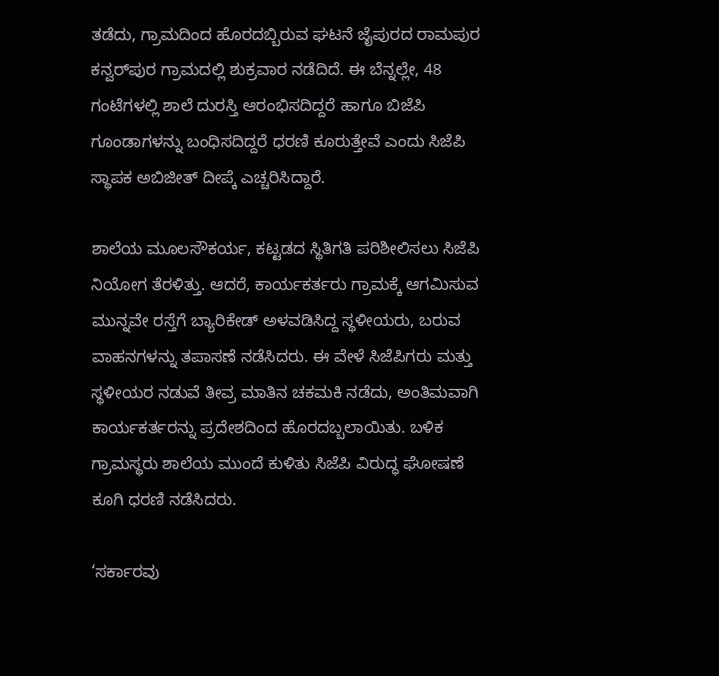ತಡೆದು, ಗ್ರಾಮದಿಂದ ಹೊರದಬ್ಬಿರುವ ಘಟನೆ ಜೈಪುರದ ರಾಮಪುರ ಕನ್ವರ್‌ಪುರ ಗ್ರಾಮದಲ್ಲಿ ಶುಕ್ರವಾರ ನಡೆದಿದೆ. ಈ ಬೆನ್ನಲ್ಲೇ, 48 ಗಂಟೆಗಳಲ್ಲಿ ಶಾಲೆ ದುರಸ್ತಿ ಆರಂಭಿಸದಿದ್ದರೆ ಹಾಗೂ ಬಿಜೆಪಿ ಗೂಂಡಾಗಳನ್ನು ಬಂಧಿಸದಿದ್ದರೆ ಧರಣಿ ಕೂರುತ್ತೇವೆ ಎಂದು ಸಿಜೆಪಿ ಸ್ಥಾಪಕ ಅಬಿಜೀತ್ ದೀಪ್ಕೆ ಎಚ್ಚರಿಸಿದ್ದಾರೆ.

ಶಾಲೆಯ ಮೂಲಸೌಕರ್ಯ, ಕಟ್ಟಡದ ಸ್ಥಿತಿಗತಿ ಪರಿಶೀಲಿಸಲು ಸಿಜೆಪಿ ನಿಯೋಗ ತೆರಳಿತ್ತು. ಆದರೆ, ಕಾರ್ಯಕರ್ತರು ಗ್ರಾಮಕ್ಕೆ ಆಗಮಿಸುವ ಮುನ್ನವೇ ರಸ್ತೆಗೆ ಬ್ಯಾರಿಕೇಡ್ ಅಳವಡಿಸಿದ್ದ ಸ್ಥಳೀಯರು, ಬರುವ ವಾಹನಗಳನ್ನು ತಪಾಸಣೆ ನಡೆಸಿದರು. ಈ ವೇಳೆ ಸಿಜೆಪಿಗರು ಮತ್ತು ಸ್ಥಳೀಯರ ನಡುವೆ ತೀವ್ರ ಮಾತಿನ ಚಕಮಕಿ ನಡೆದು, ಅಂತಿಮವಾಗಿ ಕಾರ್ಯಕರ್ತರನ್ನು ಪ್ರದೇಶದಿಂದ ಹೊರದಬ್ಬಲಾಯಿತು. ಬಳಿಕ ಗ್ರಾಮಸ್ಥರು ಶಾಲೆಯ ಮುಂದೆ ಕುಳಿತು ಸಿಜೆಪಿ ವಿರುದ್ಧ ಘೋಷಣೆ ಕೂಗಿ ಧರಣಿ ನಡೆಸಿದರು.

‘ಸರ್ಕಾರವು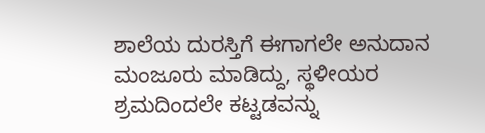ಶಾಲೆಯ ದುರಸ್ತಿಗೆ ಈಗಾಗಲೇ ಅನುದಾನ ಮಂಜೂರು ಮಾಡಿದ್ದು, ಸ್ಥಳೀಯರ ಶ್ರಮದಿಂದಲೇ ಕಟ್ಟಡವನ್ನು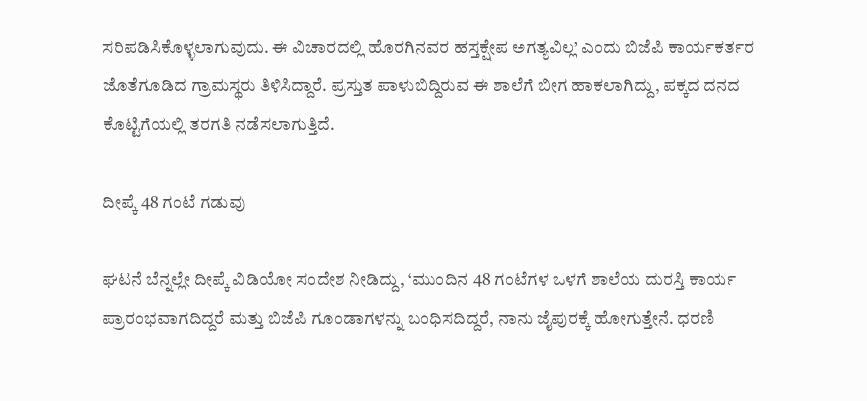ಸರಿಪಡಿಸಿಕೊಳ್ಳಲಾಗುವುದು. ಈ ವಿಚಾರದಲ್ಲಿ ಹೊರಗಿನವರ ಹಸ್ತಕ್ಷೇಪ ಅಗತ್ಯವಿಲ್ಲ’ ಎಂದು ಬಿಜೆಪಿ ಕಾರ್ಯಕರ್ತರ ಜೊತೆಗೂಡಿದ ಗ್ರಾಮಸ್ಥರು ತಿಳಿಸಿದ್ದಾರೆ. ಪ್ರಸ್ತುತ ಪಾಳುಬಿದ್ದಿರುವ ಈ ಶಾಲೆಗೆ ಬೀಗ ಹಾಕಲಾಗಿದ್ದು, ಪಕ್ಕದ ದನದ ಕೊಟ್ಟಿಗೆಯಲ್ಲಿ ತರಗತಿ ನಡೆಸಲಾಗುತ್ತಿದೆ.

ದೀಪ್ಕೆ 48 ಗಂಟೆ ಗಡುವು

ಘಟನೆ ಬೆನ್ನಲ್ಲೇ ದೀಪ್ಕೆ ವಿಡಿಯೋ ಸಂದೇಶ ನೀಡಿದ್ದು, ‘ಮುಂದಿನ 48 ಗಂಟೆಗಳ ಒಳಗೆ ಶಾಲೆಯ ದುರಸ್ತಿ ಕಾರ್ಯ ಪ್ರಾರಂಭವಾಗದಿದ್ದರೆ ಮತ್ತು ಬಿಜೆಪಿ ಗೂಂಡಾಗಳನ್ನು ಬಂಧಿಸದಿದ್ದರೆ, ನಾನು ಜೈಪುರಕ್ಕೆ ಹೋಗುತ್ತೇನೆ. ಧರಣಿ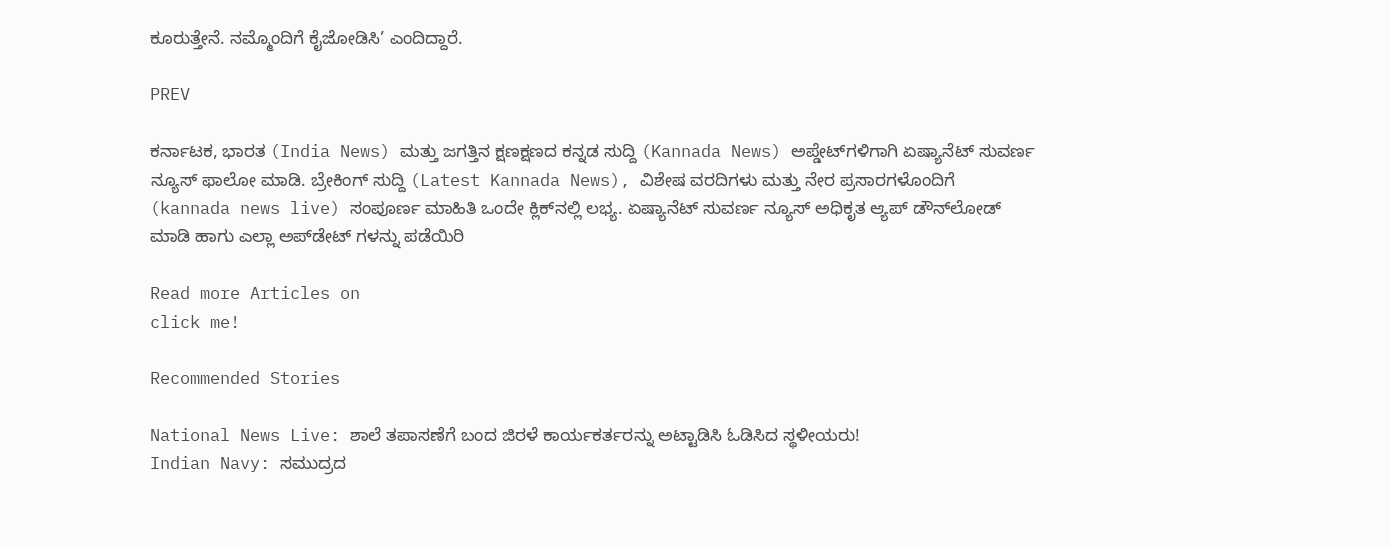ಕೂರುತ್ತೇನೆ. ನಮ್ಮೊಂದಿಗೆ ಕೈಜೋಡಿಸಿ’ ಎಂದಿದ್ದಾರೆ.

PREV

ಕರ್ನಾಟಕ, ಭಾರತ (India News) ಮತ್ತು ಜಗತ್ತಿನ ಕ್ಷಣಕ್ಷಣದ ಕನ್ನಡ ಸುದ್ದಿ (Kannada News) ಅಪ್ಡೇಟ್‌ಗಳಿಗಾಗಿ ಏಷ್ಯಾನೆಟ್ ಸುವರ್ಣ ನ್ಯೂಸ್‌ ಫಾಲೋ ಮಾಡಿ. ಬ್ರೇಕಿಂಗ್ ಸುದ್ದಿ (Latest Kannada News), ವಿಶೇಷ ವರದಿಗಳು ಮತ್ತು ನೇರ ಪ್ರಸಾರಗಳೊಂದಿಗೆ (kannada news live) ಸಂಪೂರ್ಣ ಮಾಹಿತಿ ಒಂದೇ ಕ್ಲಿಕ್‌ನಲ್ಲಿ ಲಭ್ಯ. ಏಷ್ಯಾನೆಟ್ ಸುವರ್ಣ ನ್ಯೂಸ್ ಅಧಿಕೃತ ಆ್ಯಪ್ ಡೌನ್‌ಲೋಡ್ ಮಾಡಿ ಹಾಗು ಎಲ್ಲಾ ಅಪ್‌ಡೇಟ್ ಗಳನ್ನು ಪಡೆಯಿರಿ

Read more Articles on
click me!

Recommended Stories

National News Live: ಶಾಲೆ ತಪಾಸಣೆಗೆ ಬಂದ ಜಿರಳೆ ಕಾರ್ಯಕರ್ತರನ್ನು ಅಟ್ಟಾಡಿಸಿ ಓಡಿಸಿದ ಸ್ಥಳೀಯರು!
Indian Navy: ಸಮುದ್ರದ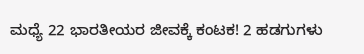ಮಧ್ಯೆ 22 ಭಾರತೀಯರ ಜೀವಕ್ಕೆ ಕಂಟಕ! 2 ಹಡಗುಗಳು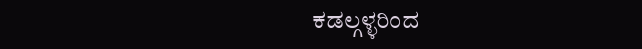ಕಡಲ್ಗಳ್ಳರಿಂದ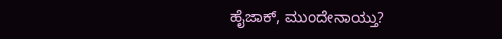ಹೈಜಾಕ್, ಮುಂದೇನಾಯ್ತು?